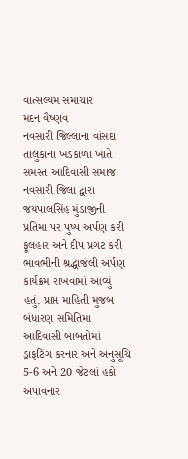વાત્સલ્યમ સમાચાર
મદન વૈષ્ણવ
નવસારી જિલ્લાના વાંસદા તાલુકાના ખડકાળા ખાતે સમસ્ત આદિવાસી સમાજ નવસારી જિલા દ્વારા જયપાલસિંહ મુંડાજીની પ્રતિમા પર પુષ્પ અર્પણ કરી ફૂલહાર અને દીપ પ્રગટ કરી ભાવભીની શ્રદ્ધાજંલી અર્પણ કાર્યક્રમ રાખવામાં આવ્યું હતું. પ્રાપ્ત માહિતી મુજબ બંધારણ સમિતિમા આદિવાસી બાબતોમાં ડ્રાફટિંગ કરનાર અને અનુસૂચિ 5-6 અને 20 જેટલાં હકો અપાવનાર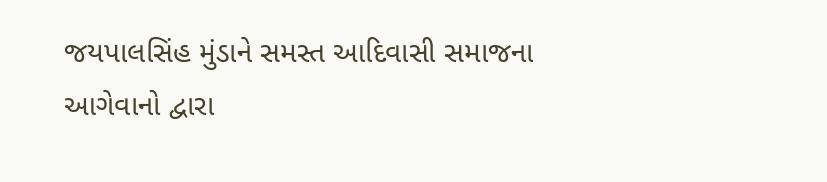જયપાલસિંહ મુંડાને સમસ્ત આદિવાસી સમાજના આગેવાનો દ્વારા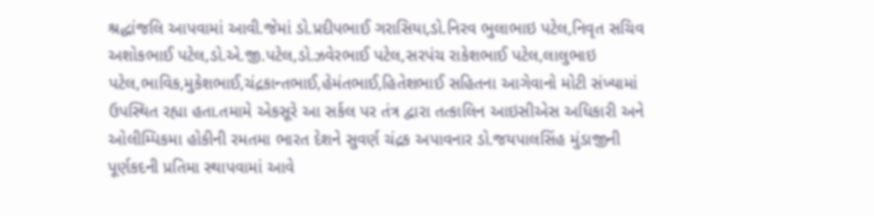શ્રદ્ધાંજલિ આપવામાં આવી.જેમાં ડો.પ્રદીપભાઈ ગરાસિયા,ડો.નિરવ ભુલાભાઇ પટેલ,નિવૃત સચિવ અશોકભાઈ પટેલ,ડો.એ.જી.પટેલ,ડો.ઝવેરભાઈ પટેલ,સરપંચ રાકેશભાઈ પટેલ,લાલુભાઇ પટેલ,ભાવિક,મુકેશભાઈ,ચંદ્રકાન્તભાઈ,હેમંતભાઈ,હિતેશભાઈ સહિતના આગેવાનો મોટી સંખ્યામાં ઉપસ્થિત રહ્યા હતા.તમામે એકસૂરે આ સર્કલ પર તંત્ર દ્વારા તત્કાલિન આઇસીએસ અધિકારી અને ઓલીમ્પિકમા હોકીની રમતમા ભારત દેશને સુવર્ણ ચંદ્રક અપાવનાર ડો.જયપાલસિંહ મુંડાજીની પૂર્ણકદની પ્રતિમા સ્થાપવામાં આવે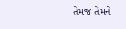તેમજ તેમને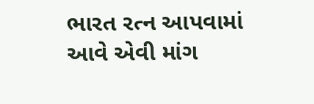ભારત રત્ન આપવામાં આવે એવી માંગ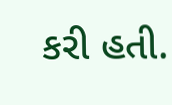કરી હતી.